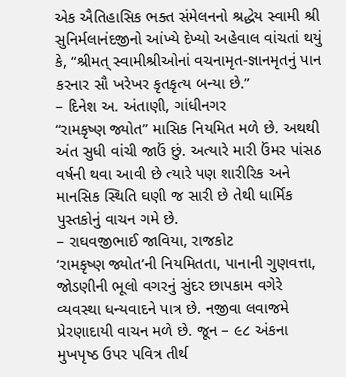એક ઐતિહાસિક ભક્ત સંમેલનનો શ્રદ્ધેય સ્વામી શ્રી સુનિર્મલાનંદજીનો આંખ્યે દેખ્યો અહેવાલ વાંચતાં થયું કે, “શ્રીમત્ સ્વામીશ્રીઓનાં વચનામૃત-જ્ઞાનમૃતનું પાન કરનાર સૌ ખરેખર કૃતકૃત્ય બન્યા છે.”
– દિનેશ અ. અંતાણી, ગાંધીનગર
“રામકૃષ્ણ જ્યોત” માસિક નિયમિત મળે છે. અથથી અંત સુધી વાંચી જાઉં છું. અત્યારે મારી ઉંમર પાંસઠ વર્ષની થવા આવી છે ત્યારે પણ શારીરિક અને માનસિક સ્થિતિ ઘણી જ સારી છે તેથી ધાર્મિક પુસ્તકોનું વાચન ગમે છે.
– રાઘવજીભાઈ જાવિયા, રાજકોટ
‘રામકૃષ્ણ જ્યોત’ની નિયમિતતા, પાનાની ગુણવત્તા, જોડણીની ભૂલો વગરનું સુંદર છાપકામ વગેરે વ્યવસ્થા ધન્યવાદને પાત્ર છે. નજીવા લવાજમે પ્રેરણાદાયી વાચન મળે છે. જૂન – ૯૮ અંકના મુખપૃષ્ઠ ઉપર પવિત્ર તીર્થ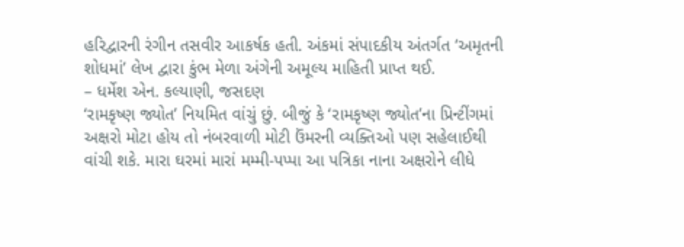હરિદ્વારની રંગીન તસવીર આકર્ષક હતી. અંકમાં સંપાદકીય અંતર્ગત ‘અમૃતની શોધમાં’ લેખ દ્વારા કુંભ મેળા અંગેની અમૂલ્ય માહિતી પ્રાપ્ત થઈ.
– ધર્મેશ એન. કલ્યાણી, જસદણ
‘રામકૃષ્ણ જ્યોત’ નિયમિત વાંચું છું. બીજું કે ‘રામકૃષ્ણ જ્યોત’ના પ્રિન્ટીંગમાં અક્ષરો મોટા હોય તો નંબરવાળી મોટી ઉંમરની વ્યક્તિઓ પણ સહેલાઈથી વાંચી શકે. મારા ઘરમાં મારાં મમ્મી-પપ્પા આ પત્રિકા નાના અક્ષરોને લીધે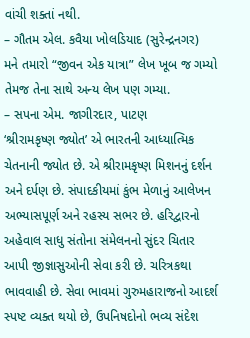વાંચી શક્તાં નથી.
– ગૌતમ એલ. કવૈયા ખોલડિયાદ (સુરેન્દ્રનગર)
મને તમારો “જીવન એક યાત્રા” લેખ ખૂબ જ ગમ્યો તેમજ તેના સાથે અન્ય લેખ પણ ગમ્યા.
– સપના એમ. જાગીરદાર, પાટણ
‘શ્રીરામકૃષ્ણ જ્યોત’ એ ભારતની આધ્યાત્મિક ચેતનાની જ્યોત છે. એ શ્રીરામકૃષ્ણ મિશનનું દર્શન અને દર્પણ છે. સંપાદકીયમાં કુંભ મેળાનું આલેખન અભ્યાસપૂર્ણ અને રહસ્ય સભર છે. હરિદ્વારનો અહેવાલ સાધુ સંતોના સંમેલનનો સુંદર ચિતાર આપી જીજ્ઞાસુઓની સેવા કરી છે. ચરિત્રકથા ભાવવાહી છે. સેવા ભાવમાં ગુરુમહારાજનો આદર્શ સ્પષ્ટ વ્યક્ત થયો છે, ઉપનિષદોનો ભવ્ય સંદેશ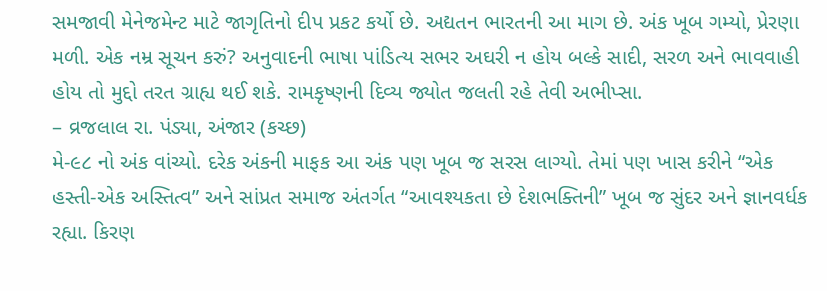સમજાવી મેનેજમેન્ટ માટે જાગૃતિનો દીપ પ્રકટ કર્યો છે. અદ્યતન ભારતની આ માગ છે. અંક ખૂબ ગમ્યો, પ્રેરણા મળી. એક નમ્ર સૂચન કરું? અનુવાદની ભાષા પાંડિત્ય સભર અઘરી ન હોય બલ્કે સાદી, સરળ અને ભાવવાહી હોય તો મુદ્દો તરત ગ્રાહ્ય થઈ શકે. રામકૃષ્ણની દિવ્ય જ્યોત જલતી રહે તેવી અભીપ્સા.
– વ્રજલાલ રા. પંડ્યા, અંજાર (કચ્છ)
મે-૯૮ નો અંક વાંચ્યો. દરેક અંકની માફક આ અંક પણ ખૂબ જ સરસ લાગ્યો. તેમાં પણ ખાસ કરીને “એક હસ્તી-એક અસ્તિત્વ” અને સાંપ્રત સમાજ અંતર્ગત “આવશ્યકતા છે દેશભક્તિની” ખૂબ જ સુંદર અને જ્ઞાનવર્ધક રહ્યા. કિરણ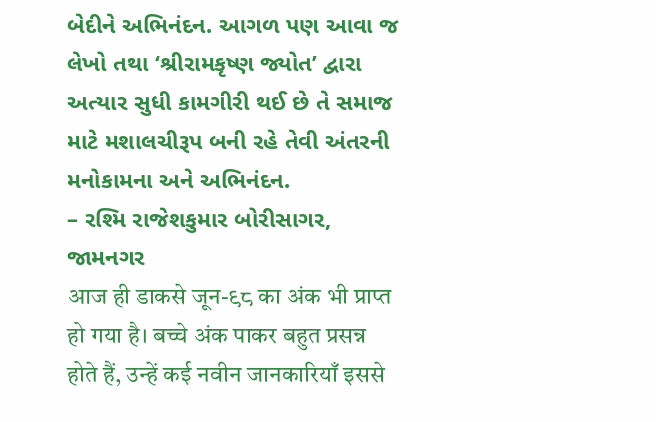બેદીને અભિનંદન. આગળ પણ આવા જ લેખો તથા ‘શ્રીરામકૃષ્ણ જ્યોત’ દ્વારા અત્યાર સુધી કામગીરી થઈ છે તે સમાજ માટે મશાલચીરૂપ બની રહે તેવી અંતરની મનોકામના અને અભિનંદન.
– રશ્મિ રાજેશકુમાર બોરીસાગર, જામનગર
आज ही डाकसे जून-९८ का अंक भी प्राप्त हो गया है। बच्चे अंक पाकर बहुत प्रसन्न होते हैं, उन्हें कई नवीन जानकारियाँ इससे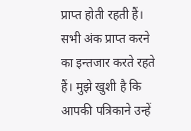प्राप्त होती रहती हैं। सभी अंक प्राप्त करने का इन्तजार करते रहते हैं। मुझे खुशी है कि आपकी पत्रिकाने उन्हें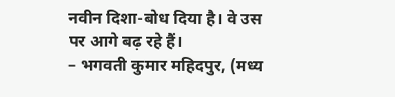नवीन दिशा-बोध दिया है। वे उस पर आगे बढ़ रहे हैं।
– भगवती कुमार महिदपुर, (मध्य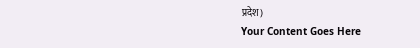प्रदेश)
Your Content Goes Here